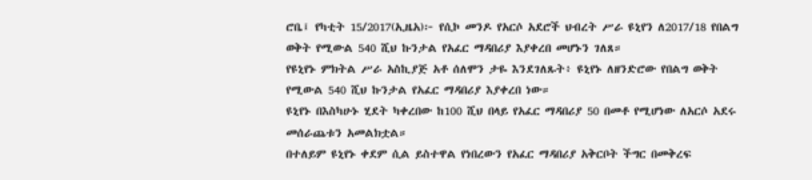ሮቤ፤ የካቲት 15/2017(ኢዜአ)፦ የሲኮ መንዶ የአርሶ አደሮች ህብረት ሥራ ዩኒየን ለ2017/18 የበልግ ወቅት የሚውል 540 ሺህ ኩንታል የአፈር ማዳበሪያ እያቀረበ መሆኑን ገለጸ።
የዩኒየኑ ምክትል ሥራ አስኪያጅ አቶ ሰለሞን ታዬ እንደገለጹት፥ ዩኒየኑ ለዘንድሮው የበልግ ወቅት የሚውል 540 ሺህ ኩንታል የአፈር ማዳበሪያ እያቀረበ ነው።
ዩኒየኑ በእስካሁኑ ሂደት ካቀረበው ከ100 ሺህ በላይ የአፈር ማዳበሪያ 50 በመቶ የሚሆነው ለአርሶ አደሩ መሰራጨቱን አመልክቷል።
በተለይም ዩኒየኑ ቀደም ሲል ይስተዋል የነበረውን የአፈር ማዳበሪያ አቅርቦት ችግር በመቅረፍ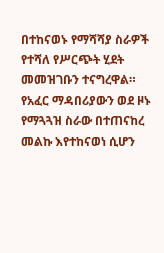በተከናወኑ የማሻሻያ ስራዎች የተሻለ የሥርጭት ሂደት መመዝገቡን ተናግረዋል።
የአፈር ማዳበሪያውን ወደ ዞኑ የማጓጓዝ ስራው በተጠናከረ መልኩ እየተከናወነ ሲሆን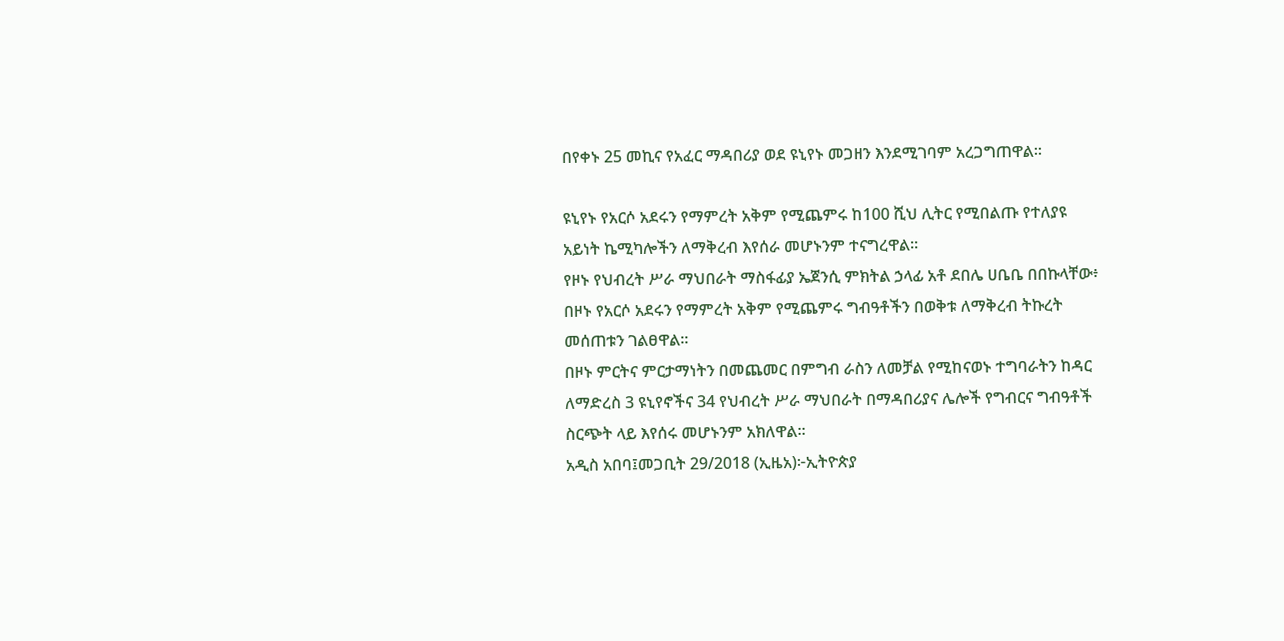በየቀኑ 25 መኪና የአፈር ማዳበሪያ ወደ ዩኒየኑ መጋዘን እንደሚገባም አረጋግጠዋል።

ዩኒየኑ የአርሶ አደሩን የማምረት አቅም የሚጨምሩ ከ100 ሺህ ሊትር የሚበልጡ የተለያዩ አይነት ኬሚካሎችን ለማቅረብ እየሰራ መሆኑንም ተናግረዋል።
የዞኑ የህብረት ሥራ ማህበራት ማስፋፊያ ኤጀንሲ ምክትል ኃላፊ አቶ ደበሌ ሀቤቤ በበኩላቸው፥ በዞኑ የአርሶ አደሩን የማምረት አቅም የሚጨምሩ ግብዓቶችን በወቅቱ ለማቅረብ ትኩረት መሰጠቱን ገልፀዋል።
በዞኑ ምርትና ምርታማነትን በመጨመር በምግብ ራስን ለመቻል የሚከናወኑ ተግባራትን ከዳር ለማድረስ 3 ዩኒየኖችና 34 የህብረት ሥራ ማህበራት በማዳበሪያና ሌሎች የግብርና ግብዓቶች ስርጭት ላይ እየሰሩ መሆኑንም አክለዋል።
አዲስ አበባ፤መጋቢት 29/2018 (ኢዜአ)፦ኢትዮጵያ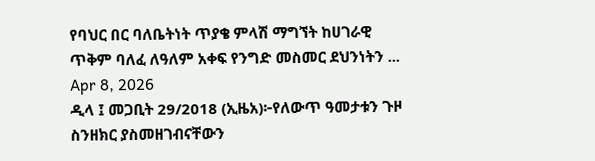የባህር በር ባለቤትነት ጥያቄ ምላሽ ማግኘት ከሀገራዊ ጥቅም ባለፈ ለዓለም አቀፍ የንግድ መስመር ደህንነትን ...
Apr 8, 2026
ዲላ ፤ መጋቢት 29/2018 (ኢዜአ)፦የለውጥ ዓመታቱን ጉዞ ስንዘክር ያስመዘገብናቸውን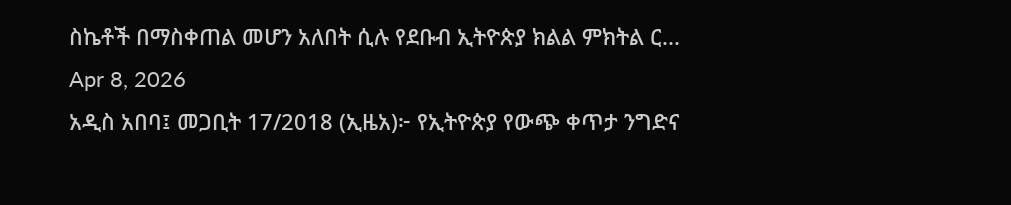ስኬቶች በማስቀጠል መሆን አለበት ሲሉ የደቡብ ኢትዮጵያ ክልል ምክትል ር...
Apr 8, 2026
አዲስ አበባ፤ መጋቢት 17/2018 (ኢዜአ)፦ የኢትዮጵያ የውጭ ቀጥታ ንግድና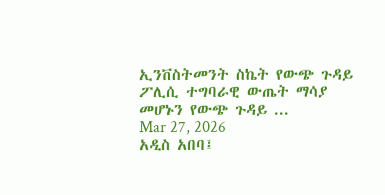ኢንቨስትመንት ስኬት የውጭ ጉዳይ ፖሊሲ ተግባራዊ ውጤት ማሳያ መሆኑን የውጭ ጉዳይ ...
Mar 27, 2026
አዲስ አበባ፤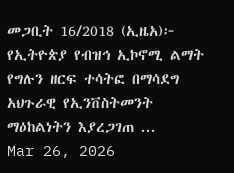መጋቢት 16/2018 (ኢዜአ)፦ የኢትዮጵያ የብዝኅ ኢኮኖሚ ልማት የግሉን ዘርፍ ተሳትፎ በማሳደግ አህጉራዊ የኢንቨስትመንት ማዕከልነትን እያረጋገጠ ...
Mar 26, 2026